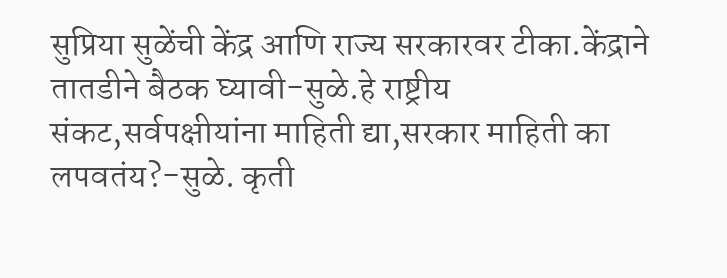सुप्रिया सुळेंची केंद्र आणि राज्य सरकारवर टीका.केंद्राने तातडीने बैठक घ्यावी-सुळे.हे राष्ट्रीय संकट,सर्वपक्षीयांना माहिती द्या,सरकार माहिती का लपवतंय?-सुळे. कृती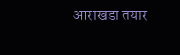आराखडा तयार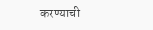करण्याची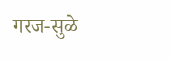गरज-सुळे